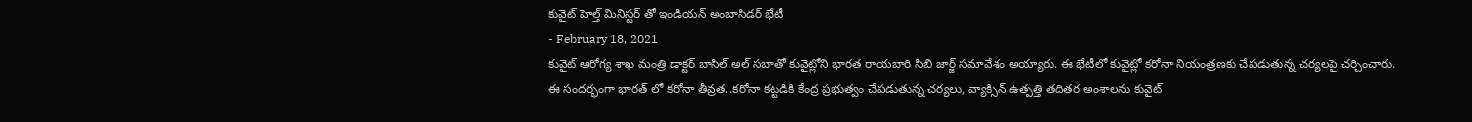కువైట్ హెల్త్ మినిస్టర్ తో ఇండియన్ అంబాసిడర్ భేటీ
- February 18, 2021
కువైట్ ఆరోగ్య శాఖ మంత్రి డాక్టర్ బాసిల్ అల్ సబాతో కువైట్లోని భారత రాయబారి సిబి జార్జ్ సమావేశం అయ్యారు. ఈ భేటీలో కువైట్లో కరోనా నియంత్రణకు చేపడుతున్న చర్యలపై చర్చించారు. ఈ సందర్భంగా భారత్ లో కరోనా తీవ్రత..కరోనా కట్టడికి కేంద్ర ప్రభుత్వం చేపడుతున్న చర్యలు, వ్యాక్సిన్ ఉత్పత్తి తదితర అంశాలను కువైట్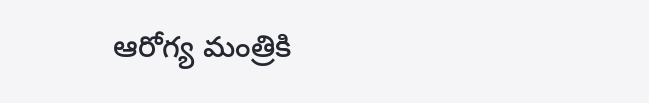ఆరోగ్య మంత్రికి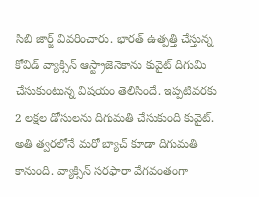సిబి జార్జ్ వివరించారు. భారత్ ఉత్పత్తి చేస్తున్న కోవిడ్ వ్యాక్సిన్ ఆస్ట్రాజెనెకాను కువైట్ దిగుమి చేసుకుంటున్న విషయం తెలిసిందే. ఇప్పటివరకు 2 లక్షల డోసులను దిగుమతి చేసుకుంది కువైట్. అతి త్వరలోనే మరో బ్యాచ్ కూడా దిగుమతి కానుంది. వ్యాక్సిన్ సరఫారా వేగవంతంగా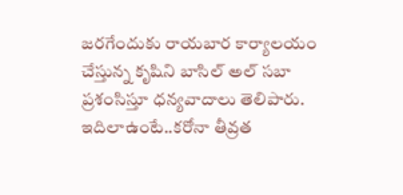జరగేందుకు రాయబార కార్యాలయం చేస్తున్న కృషిని బాసిల్ అల్ సబా ప్రశంసిస్తూ ధన్యవాదాలు తెలిపారు. ఇదిలాఉంటే..కరోనా తీవ్రత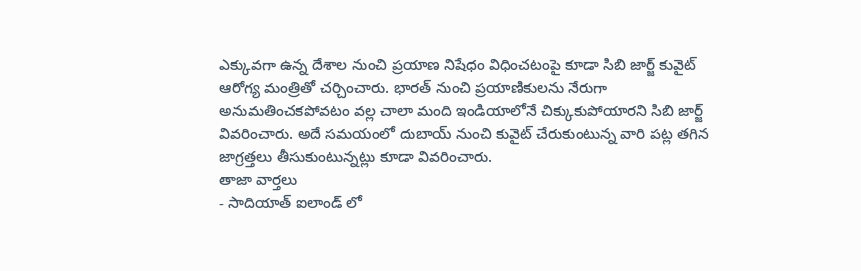ఎక్కువగా ఉన్న దేశాల నుంచి ప్రయాణ నిషేధం విధించటంపై కూడా సిబి జార్జ్ కువైట్ ఆరోగ్య మంత్రితో చర్చించారు. భారత్ నుంచి ప్రయాణికులను నేరుగా అనుమతించకపోవటం వల్ల చాలా మంది ఇండియాలోనే చిక్కుకుపోయారని సిబి జార్జ్ వివరించారు. అదే సమయంలో దుబాయ్ నుంచి కువైట్ చేరుకుంటున్న వారి పట్ల తగిన జాగ్రత్తలు తీసుకుంటున్నట్లు కూడా వివరించారు.
తాజా వార్తలు
- సాదియాత్ ఐలాండ్ లో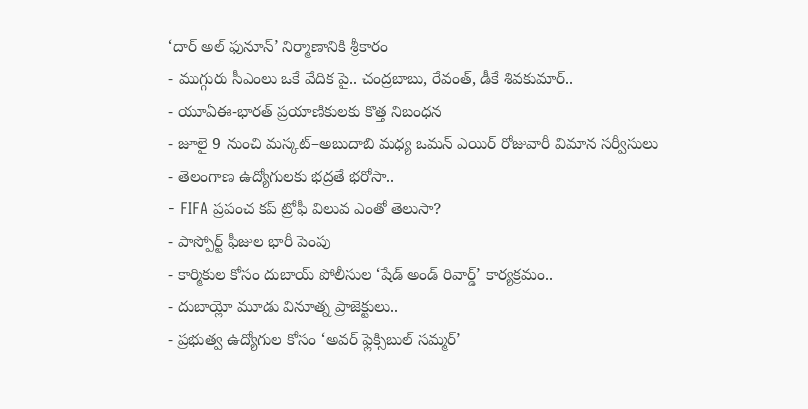‘దార్ అల్ ఫునూన్’ నిర్మాణానికి శ్రీకారం
- ముగ్గురు సీఎంలు ఒకే వేదిక పై.. చంద్రబాబు, రేవంత్, డీకే శివకుమార్..
- యూఏఈ-భారత్ ప్రయాణికులకు కొత్త నిబంధన
- జూలై 9 నుంచి మస్కట్–అబుదాబి మధ్య ఒమన్ ఎయిర్ రోజువారీ విమాన సర్వీసులు
- తెలంగాణ ఉద్యోగులకు భద్రతే భరోసా..
- FIFA ప్రపంచ కప్ ట్రోఫీ విలువ ఎంతో తెలుసా?
- పాస్పోర్ట్ ఫీజుల భారీ పెంపు
- కార్మికుల కోసం దుబాయ్ పోలీసుల ‘షేడ్ అండ్ రివార్డ్’ కార్యక్రమం..
- దుబాయ్లో మూడు వినూత్న ప్రాజెక్టులు..
- ప్రభుత్వ ఉద్యోగుల కోసం ‘అవర్ ఫ్లెక్సిబుల్ సమ్మర్’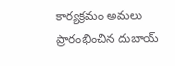కార్యక్రమం అమలు ప్రారంభించిన దుబాయ్